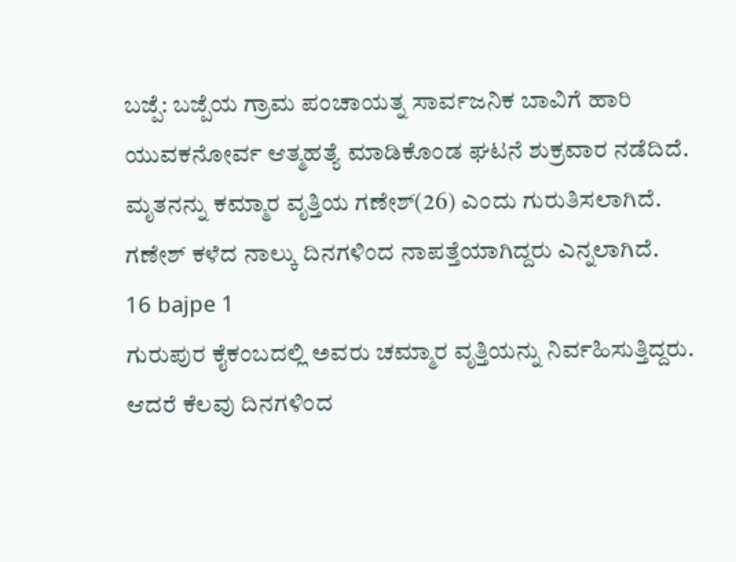ಬಜ್ಪೆ: ಬಜ್ಪೆಯ ಗ್ರಾಮ ಪಂಚಾಯತ್ನ ಸಾರ್ವಜನಿಕ ಬಾವಿಗೆ ಹಾರಿ ಯುವಕನೋರ್ವ ಆತ್ಮಹತ್ಯೆ ಮಾಡಿಕೊಂಡ ಘಟನೆ ಶುಕ್ರವಾರ ನಡೆದಿದೆ. ಮೃತನನ್ನು ಕಮ್ಮಾರ ವೃತ್ತಿಯ ಗಣೇಶ್(26) ಎಂದು ಗುರುತಿಸಲಾಗಿದೆ. ಗಣೇಶ್ ಕಳೆದ ನಾಲ್ಕು ದಿನಗಳಿಂದ ನಾಪತ್ತೆಯಾಗಿದ್ದರು ಎನ್ನಲಾಗಿದೆ.
16 bajpe 1
ಗುರುಪುರ ಕೈಕಂಬದಲ್ಲಿ ಅವರು ಚಮ್ಮಾರ ವೃತ್ತಿಯನ್ನು ನಿರ್ವಹಿಸುತ್ತಿದ್ದರು. ಆದರೆ ಕೆಲವು ದಿನಗಳಿಂದ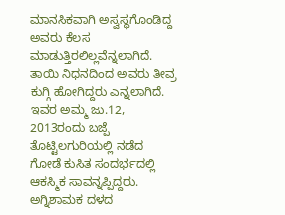ಮಾನಸಿಕವಾಗಿ ಅಸ್ವಸ್ಥಗೊಂಡಿದ್ದ ಅವರು ಕೆಲಸ ಮಾಡುತ್ತಿರಲಿಲ್ಲವೆನ್ನಲಾಗಿದೆ. ತಾಯಿ ನಿಧನದಿಂದ ಅವರು ತೀವ್ರ ಕುಗ್ಗಿ ಹೋಗಿದ್ದರು ಎನ್ನಲಾಗಿದೆ. ಇವರ ಅಮ್ಮ ಜು.12, 2013ರಂದು ಬಜ್ಪೆ ತೊಟ್ಟಿಲಗುರಿಯಲ್ಲಿ ನಡೆದ ಗೋಡೆ ಕುಸಿತ ಸಂದರ್ಭದಲ್ಲಿ ಆಕಸ್ಮಿಕ ಸಾವನ್ನಪ್ಪಿದ್ದರು.
ಅಗ್ನಿಶಾಮಕ ದಳದ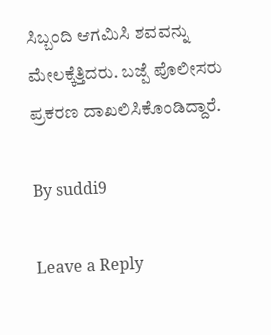ಸಿಬ್ಬಂದಿ ಆಗಮಿಸಿ ಶವವನ್ನು ಮೇಲಕ್ಕೆತ್ತಿದರು. ಬಜ್ಪೆ ಪೊಲೀಸರು ಪ್ರಕರಣ ದಾಖಲಿಸಿಕೊಂಡಿದ್ದಾರೆ.

By suddi9

Leave a Reply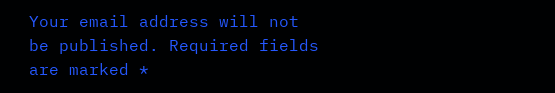Your email address will not be published. Required fields are marked *